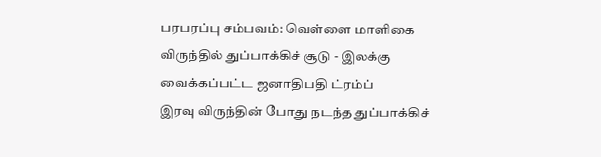பரபரப்பு சம்பவம்: வெள்ளை மாளிகை விருந்தில் துப்பாக்கிச் சூடு - இலக்கு வைக்கப்பட்ட ஜனாதிபதி ட்ரம்ப்
இரவு விருந்தின் போது நடந்த துப்பாக்கிச்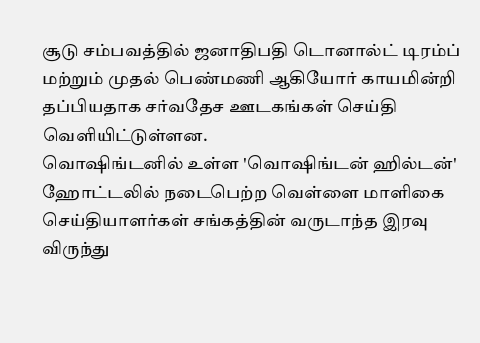சூடு சம்பவத்தில் ஜனாதிபதி டொனால்ட் டிரம்ப் மற்றும் முதல் பெண்மணி ஆகியோர் காயமின்றி தப்பியதாக சர்வதேச ஊடகங்கள் செய்தி வெளியிட்டுள்ளன.
வொஷிங்டனில் உள்ள 'வொஷிங்டன் ஹில்டன்' ஹோட்டலில் நடைபெற்ற வெள்ளை மாளிகை செய்தியாளர்கள் சங்கத்தின் வருடாந்த இரவு விருந்து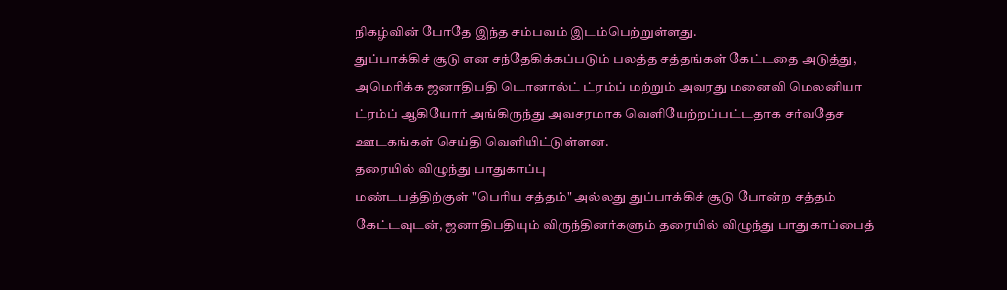நிகழ்வின் போதே இந்த சம்பவம் இடம்பெற்றுள்ளது.
துப்பாக்கிச் சூடு என சந்தேகிக்கப்படும் பலத்த சத்தங்கள் கேட்டதை அடுத்து, அமெரிக்க ஜனாதிபதி டொனால்ட் ட்ரம்ப் மற்றும் அவரது மனைவி மெலனியா ட்ரம்ப் ஆகியோர் அங்கிருந்து அவசரமாக வெளியேற்றப்பட்டதாக சர்வதேச ஊடகங்கள் செய்தி வெளியிட்டுள்ளன.
தரையில் விழுந்து பாதுகாப்பு
மண்டபத்திற்குள் "பெரிய சத்தம்" அல்லது துப்பாக்கிச் சூடு போன்ற சத்தம் கேட்டவுடன், ஜனாதிபதியும் விருந்தினர்களும் தரையில் விழுந்து பாதுகாப்பைத்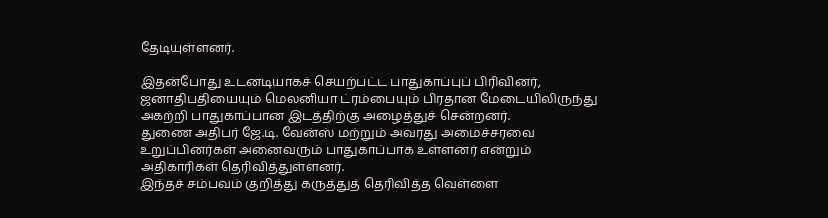தேடியுள்ளனர்.

இதன்போது உடனடியாகச் செயற்பட்ட பாதுகாப்புப் பிரிவினர், ஜனாதிபதியையும் மெலனியா ட்ரம்பையும் பிரதான மேடையிலிருந்து அகற்றி பாதுகாப்பான இடத்திற்கு அழைத்துச் சென்றனர்.
துணை அதிபர் ஜே.டி. வேன்ஸ் மற்றும் அவரது அமைச்சரவை உறுப்பினர்கள் அனைவரும் பாதுகாப்பாக உள்ளனர் என்றும் அதிகாரிகள் தெரிவித்துள்ளனர்.
இந்தச் சம்பவம் குறித்து கருத்துத் தெரிவித்த வெள்ளை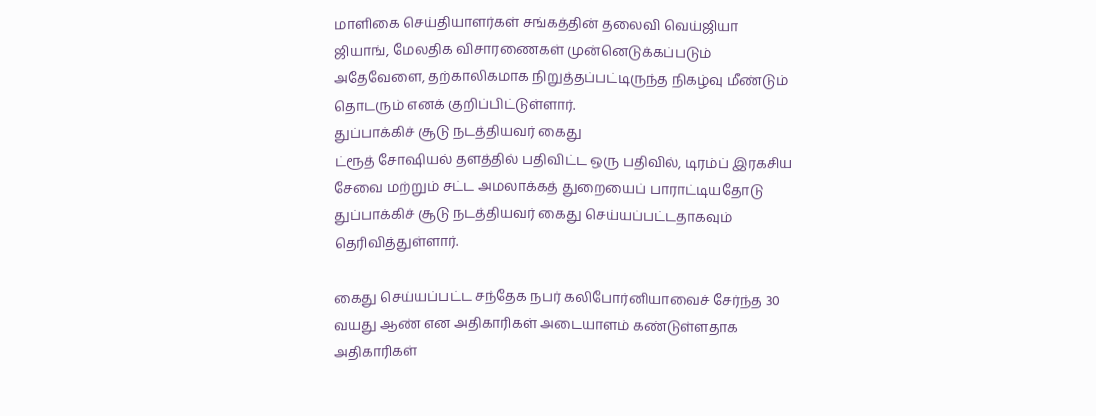மாளிகை செய்தியாளர்கள் சங்கத்தின் தலைவி வெய்ஜியா ஜியாங், மேலதிக விசாரணைகள் முன்னெடுக்கப்படும் அதேவேளை, தற்காலிகமாக நிறுத்தப்பட்டிருந்த நிகழ்வு மீண்டும் தொடரும் எனக் குறிப்பிட்டுள்ளார்.
துப்பாக்கிச் சூடு நடத்தியவர் கைது
ட்ரூத் சோஷியல் தளத்தில் பதிவிட்ட ஒரு பதிவில், டிரம்ப் இரகசிய சேவை மற்றும் சட்ட அமலாக்கத் துறையைப் பாராட்டியதோடு துப்பாக்கிச் சூடு நடத்தியவர் கைது செய்யப்பட்டதாகவும் தெரிவித்துள்ளார்.

கைது செய்யப்பட்ட சந்தேக நபர் கலிபோர்னியாவைச் சேர்ந்த 30 வயது ஆண் என அதிகாரிகள் அடையாளம் கண்டுள்ளதாக அதிகாரிகள்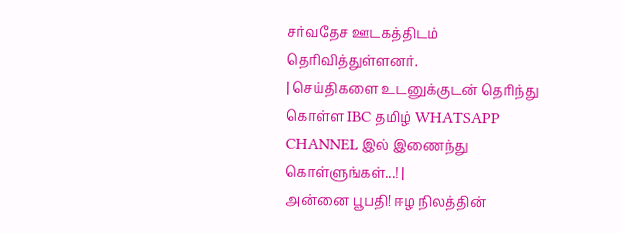சர்வதேச ஊடகத்திடம் தெரிவித்துள்ளனர்.
| செய்திகளை உடனுக்குடன் தெரிந்து கொள்ள IBC தமிழ் WHATSAPP CHANNEL இல் இணைந்து கொள்ளுங்கள்...! |
அன்னை பூபதி! ஈழ நிலத்தின்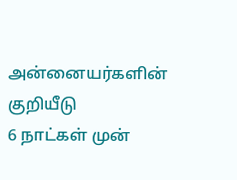அன்னையர்களின் குறியீடு
6 நாட்கள் முன்